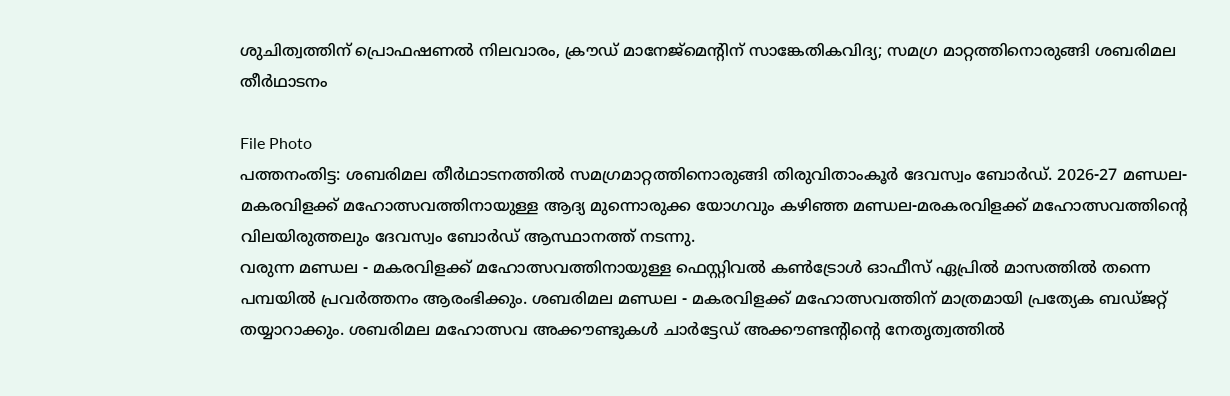ശുചിത്വത്തിന് പ്രൊഫഷണൽ നിലവാരം, ക്രൗഡ് മാനേജ്മെന്റിന് സാങ്കേതികവിദ്യ; സമഗ്ര മാറ്റത്തിനൊരുങ്ങി ശബരിമല തീർഥാടനം

File Photo
പത്തനംതിട്ട: ശബരിമല തീർഥാടനത്തിൽ സമഗ്രമാറ്റത്തിനൊരുങ്ങി തിരുവിതാംകൂർ ദേവസ്വം ബോർഡ്. 2026-27 മണ്ഡല- മകരവിളക്ക് മഹോത്സവത്തിനായുള്ള ആദ്യ മുന്നൊരുക്ക യോഗവും കഴിഞ്ഞ മണ്ഡല-മരകരവിളക്ക് മഹോത്സവത്തിന്റെ വിലയിരുത്തലും ദേവസ്വം ബോർഡ് ആസ്ഥാനത്ത് നടന്നു.
വരുന്ന മണ്ഡല - മകരവിളക്ക് മഹോത്സവത്തിനായുള്ള ഫെസ്റ്റിവൽ കൺട്രോൾ ഓഫീസ് ഏപ്രിൽ മാസത്തിൽ തന്നെ പമ്പയിൽ പ്രവർത്തനം ആരംഭിക്കും. ശബരിമല മണ്ഡല - മകരവിളക്ക് മഹോത്സവത്തിന് മാത്രമായി പ്രത്യേക ബഡ്ജറ്റ് തയ്യാറാക്കും. ശബരിമല മഹോത്സവ അക്കൗണ്ടുകൾ ചാർട്ടേഡ് അക്കൗണ്ടന്റിന്റെ നേതൃത്വത്തിൽ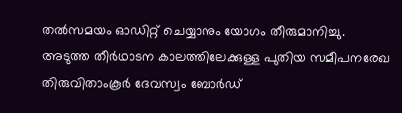തൽസമയം ഓഡിറ്റ് ചെയ്യാനും യോഗം തീരുമാനിച്ചു.
അടുത്ത തീർഥാടന കാലത്തിലേക്കുള്ള പുതിയ സമീപനരേഖ തിരുവിതാംകൂർ ദേവസ്വം ബോർഡ്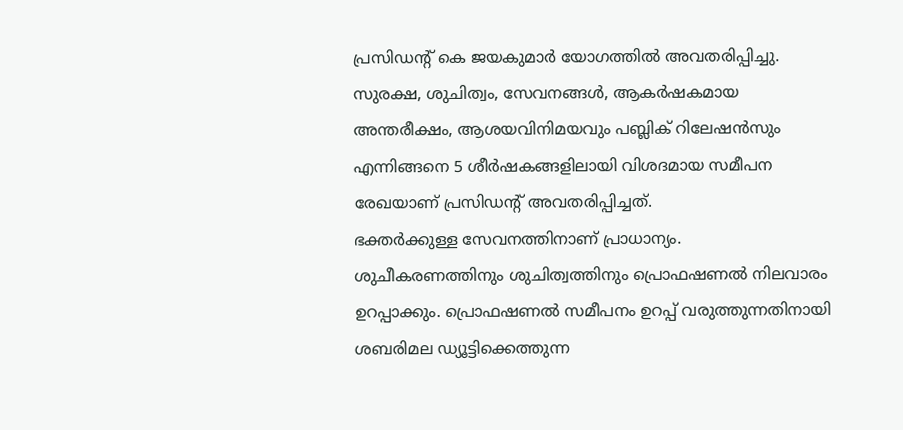പ്രസിഡന്റ് കെ ജയകുമാർ യോഗത്തിൽ അവതരിപ്പിച്ചു. സുരക്ഷ, ശുചിത്വം, സേവനങ്ങൾ, ആകർഷകമായ അന്തരീക്ഷം, ആശയവിനിമയവും പബ്ലിക് റിലേഷൻസും എന്നിങ്ങനെ 5 ശീർഷകങ്ങളിലായി വിശദമായ സമീപന രേഖയാണ് പ്രസിഡന്റ് അവതരിപ്പിച്ചത്.
ഭക്തർക്കുള്ള സേവനത്തിനാണ് പ്രാധാന്യം. ശുചീകരണത്തിനും ശുചിത്വത്തിനും പ്രൊഫഷണൽ നിലവാരം ഉറപ്പാക്കും. പ്രൊഫഷണൽ സമീപനം ഉറപ്പ് വരുത്തുന്നതിനായി ശബരിമല ഡ്യൂട്ടിക്കെത്തുന്ന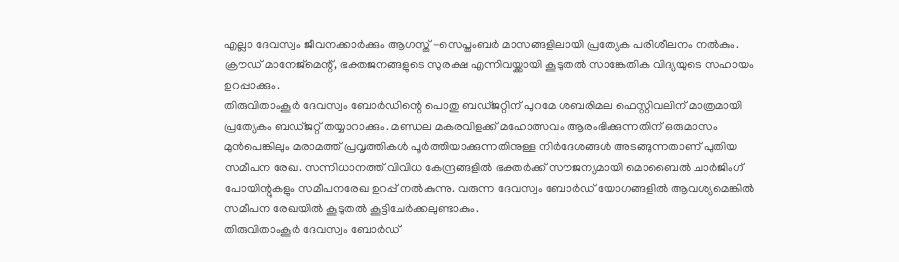എല്ലാ ദേവസ്വം ജീവനക്കാർക്കും ആഗസ്ത് -സെപ്തംബർ മാസങ്ങളിലായി പ്രത്യേക പരിശീലനം നൽകും. ക്രൗഡ് മാനേജ്മെന്റ്, ഭക്തജനങ്ങളുടെ സുരക്ഷ എന്നിവയ്ക്കായി കൂടുതൽ സാങ്കേതിക വിദ്യയുടെ സഹായം ഉറപ്പാക്കും.
തിരുവിതാംകൂർ ദേവസ്വം ബോർഡിന്റെ പൊതു ബഡ്ജറ്റിന് പുറമേ ശബരിമല ഫെസ്റ്റിവലിന് മാത്രമായി പ്രത്യേകം ബഡ്ജറ്റ് തയ്യാറാക്കും. മണ്ഡല മകരവിളക്ക് മഹോത്സവം ആരംഭിക്കുന്നതിന് ഒരുമാസം മുൻപെങ്കിലും മരാമത്ത് പ്രവൃത്തികൾ പൂർത്തിയാക്കുന്നതിനുള്ള നിർദേശങ്ങൾ അടങ്ങുന്നതാണ് പുതിയ സമീപന രേഖ. സന്നിധാനത്ത് വിവിധ കേന്ദ്രങ്ങളിൽ ഭക്തർക്ക് സൗജന്യമായി മൊബൈൽ ചാർജിംഗ് പോയിന്റുകളും സമീപനരേഖ ഉറപ്പ് നൽകുന്നു. വരുന്ന ദേവസ്വം ബോർഡ് യോഗങ്ങളിൽ ആവശ്യമെങ്കിൽ സമീപന രേഖയിൽ കൂടുതൽ കൂട്ടിചേർക്കലുണ്ടാകും.
തിരുവിതാംകൂർ ദേവസ്വം ബോർഡ്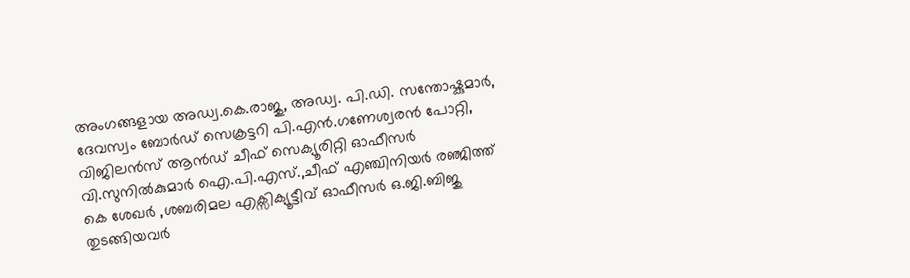അംഗങ്ങളായ അഡ്വ.കെ.രാജു, അഡ്വ. പി.ഡി. സന്തോഷ്കുമാർ, ദേവസ്വം ബോർഡ് സെക്രട്ടറി പി.എൻ.ഗണേശ്വരൻ പോറ്റി, വിജിലൻസ് ആൻഡ് ചീഫ് സെക്യൂരിറ്റി ഓഫീസർ വി.സുനിൽകുമാർ ഐ.പി.എസ്.,ചീഫ് എഞ്ചിനിയർ രഞ്ജിത്ത് കെ ശേഖർ ,ശബരിമല എക്സിക്യൂട്ടീവ് ഓഫീസർ ഒ.ജി.ബിജു തുടങ്ങിയവർ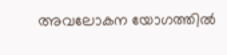അവലോകന യോഗത്തിൽ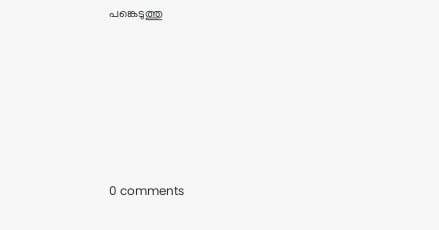പങ്കെടുത്തു










0 comments